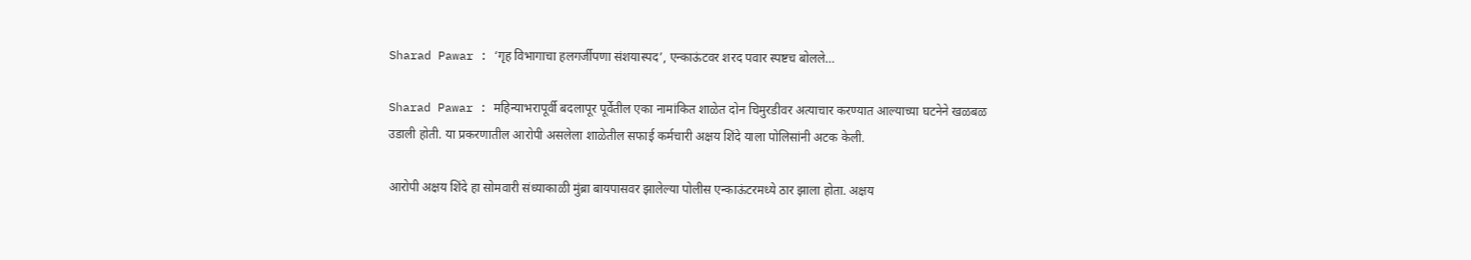Sharad Pawar : ‘गृह विभागाचा हलगर्जीपणा संशयास्पद’, एन्काऊंटवर शरद पवार स्पष्टच बोलले…

Sharad Pawar : महिन्याभरापूर्वी बदलापूर पूर्वेतील एका नामांकित शाळेत दोन चिमुरडीवर अत्याचार करण्यात आल्याच्या घटनेने खळबळ उडाली होती. या प्रकरणातील आरोपी असलेला शाळेतील सफाई कर्मचारी अक्षय शिंदे याला पोलिसांनी अटक केली.

आरोपी अक्षय शिंदे हा सोमवारी संध्याकाळी मुंब्रा बायपासवर झालेल्या पोलीस एन्काऊंटरमध्ये ठार झाला होता. अक्षय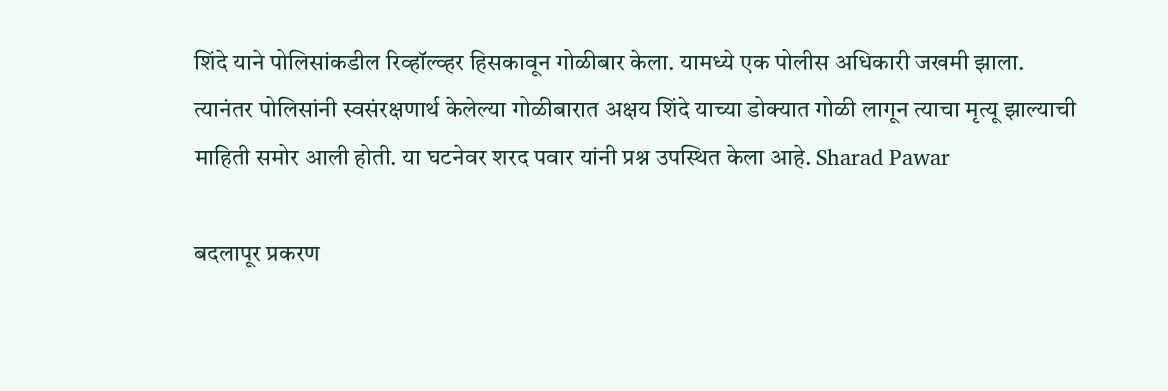शिंदे याने पोलिसांकडील रिव्हॉल्व्हर हिसकावून गोळीबार केला. यामध्ये एक पोलीस अधिकारी जखमी झाला.
त्यानंतर पोलिसांनी स्वसंरक्षणार्थ केलेल्या गोळीबारात अक्षय शिंदे याच्या डोक्यात गोळी लागून त्याचा मृत्यू झाल्याची माहिती समोर आली होती. या घटनेवर शरद पवार यांनी प्रश्न उपस्थित केला आहे. Sharad Pawar

बदलापूर प्रकरण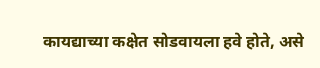कायद्याच्या कक्षेत सोडवायला हवे होते, असे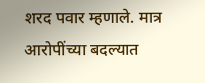शरद पवार म्हणाले. मात्र आरोपींच्या बदल्यात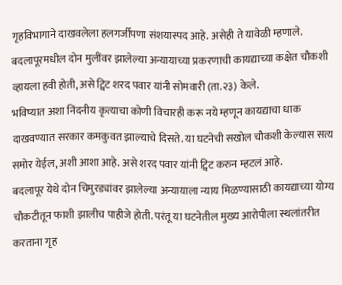गृहविभागाने दाखवलेला हलगर्जीपणा संशयास्पद आहे. असेही ते यावेळी म्हणाले. बदलापूरमधील दोन मुलींवर झालेल्या अन्यायाच्या प्रकरणाची कायद्याच्या कक्षेत चौकशी व्हायला हवी होती, असे ट्विट शरद पवार यांनी सोमवारी (ता.२३) केले.
भविष्यात अशा निंदनीय कृत्याचा कोणी विचारही करू नये म्हणून कायद्याचा धाक दाखवण्यात सरकार कमकुवत झाल्याचे दिसते. या घटनेची सखोल चौकशी केल्यास सत्य समोर येईल, अशी आशा आहे. असे शरद पवार यांनी ट्विट करुन म्हटलं आहे.
बदलापूर येथे दोन चिमुरड्यांवर झालेल्या अन्यायाला न्याय मिळण्यासाठी कायद्याच्या योग्य चौकटीतून फाशी झालीच पाहीजे होती. परंतू या घटनेतील मुख्य आरोपीला स्थलांतरीत करताना गृह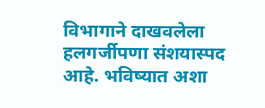विभागाने दाखवलेला हलगर्जीपणा संशयास्पद आहे. भविष्यात अशा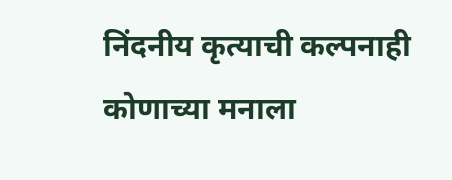निंदनीय कृत्याची कल्पनाही कोणाच्या मनाला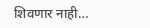शिवणार नाही…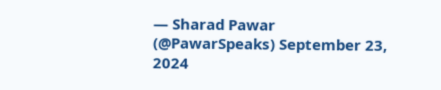— Sharad Pawar (@PawarSpeaks) September 23, 2024